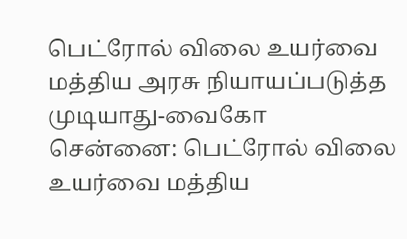பெட்ரோல் விலை உயர்வை மத்திய அரசு நியாயப்படுத்த முடியாது-வைகோ
சென்னை: பெட்ரோல் விலை உயர்வை மத்திய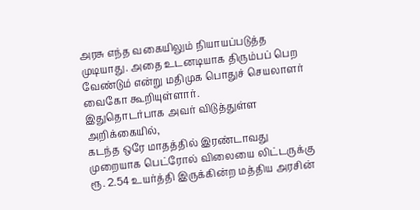அரசு எந்த வகையிலும் நியாயப்படுத்த முடியாது. அதை உடனடியாக திரும்பப் பெற வேண்டும் என்று மதிமுக பொதுச் செயலாளர் வைகோ கூறியுள்ளார்.
இதுதொடர்பாக அவர் விடுத்துள்ள அறிக்கையில்,
கடந்த ஒரே மாதத்தில் இரண்டாவது முறையாக பெட்ரோல் விலையை லிட்டருக்கு ரூ. 2.54 உயர்த்தி இருக்கின்ற மத்திய அரசின்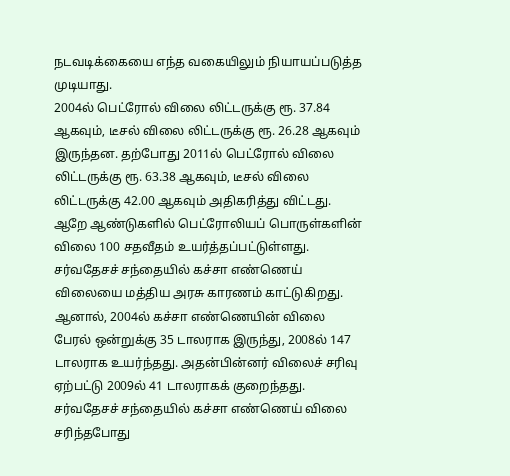நடவடிக்கையை எந்த வகையிலும் நியாயப்படுத்த முடியாது.
2004ல் பெட்ரோல் விலை லிட்டருக்கு ரூ. 37.84 ஆகவும், டீசல் விலை லிட்டருக்கு ரூ. 26.28 ஆகவும் இருந்தன. தற்போது 2011ல் பெட்ரோல் விலை லிட்டருக்கு ரூ. 63.38 ஆகவும், டீசல் விலை லிட்டருக்கு 42.00 ஆகவும் அதிகரித்து விட்டது. ஆறே ஆண்டுகளில் பெட்ரோலியப் பொருள்களின் விலை 100 சதவீதம் உயர்த்தப்பட்டுள்ளது.
சர்வதேசச் சந்தையில் கச்சா எண்ணெய் விலையை மத்திய அரசு காரணம் காட்டுகிறது. ஆனால், 2004ல் கச்சா எண்ணெயின் விலை பேரல் ஒன்றுக்கு 35 டாலராக இருந்து, 2008ல் 147 டாலராக உயர்ந்தது. அதன்பின்னர் விலைச் சரிவு ஏற்பட்டு 2009ல் 41 டாலராகக் குறைந்தது. சர்வதேசச் சந்தையில் கச்சா எண்ணெய் விலை சரிந்தபோது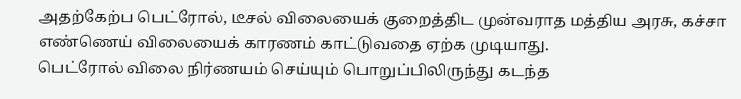அதற்கேற்ப பெட்ரோல், டீசல் விலையைக் குறைத்திட முன்வராத மத்திய அரசு, கச்சா எண்ணெய் விலையைக் காரணம் காட்டுவதை ஏற்க முடியாது.
பெட்ரோல் விலை நிர்ணயம் செய்யும் பொறுப்பிலிருந்து கடந்த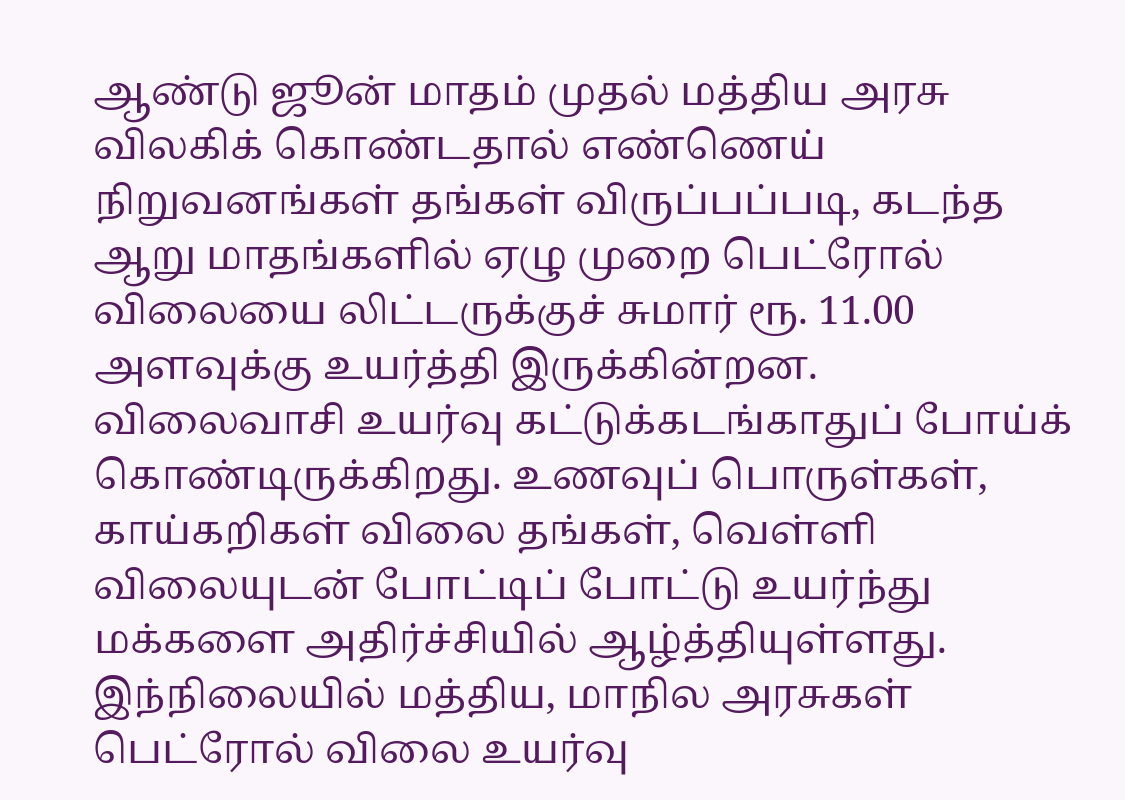ஆண்டு ஜூன் மாதம் முதல் மத்திய அரசு விலகிக் கொண்டதால் எண்ணெய் நிறுவனங்கள் தங்கள் விருப்பப்படி, கடந்த ஆறு மாதங்களில் ஏழு முறை பெட்ரோல் விலையை லிட்டருக்குச் சுமார் ரூ. 11.00 அளவுக்கு உயர்த்தி இருக்கின்றன.
விலைவாசி உயர்வு கட்டுக்கடங்காதுப் போய்க் கொண்டிருக்கிறது. உணவுப் பொருள்கள், காய்கறிகள் விலை தங்கள், வெள்ளி விலையுடன் போட்டிப் போட்டு உயர்ந்து மக்களை அதிர்ச்சியில் ஆழ்த்தியுள்ளது.
இந்நிலையில் மத்திய, மாநில அரசுகள் பெட்ரோல் விலை உயர்வு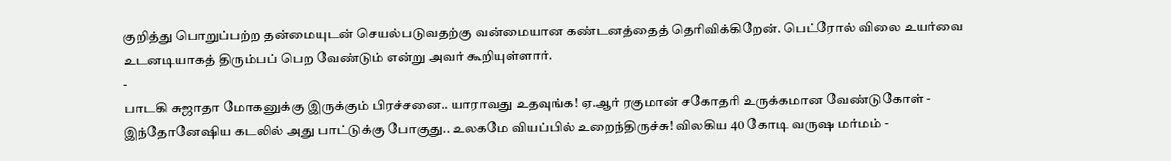குறித்து பொறுப்பற்ற தன்மையுடன் செயல்படுவதற்கு வன்மையான கண்டனத்தைத் தெரிவிக்கிறேன். பெட்ரோல் விலை உயர்வை உடனடியாகத் திரும்பப் பெற வேண்டும் என்று அவர் கூறியுள்ளார்.
-
பாடகி சுஜாதா மோகனுக்கு இருக்கும் பிரச்சனை.. யாராவது உதவுங்க! ஏ.ஆர் ரகுமான் சகோதரி உருக்கமான வேண்டுகோள் -
இந்தோனேஷிய கடலில் அது பாட்டுக்கு போகுது.. உலகமே வியப்பில் உறைந்திருச்சு! விலகிய 40 கோடி வருஷ மர்மம் -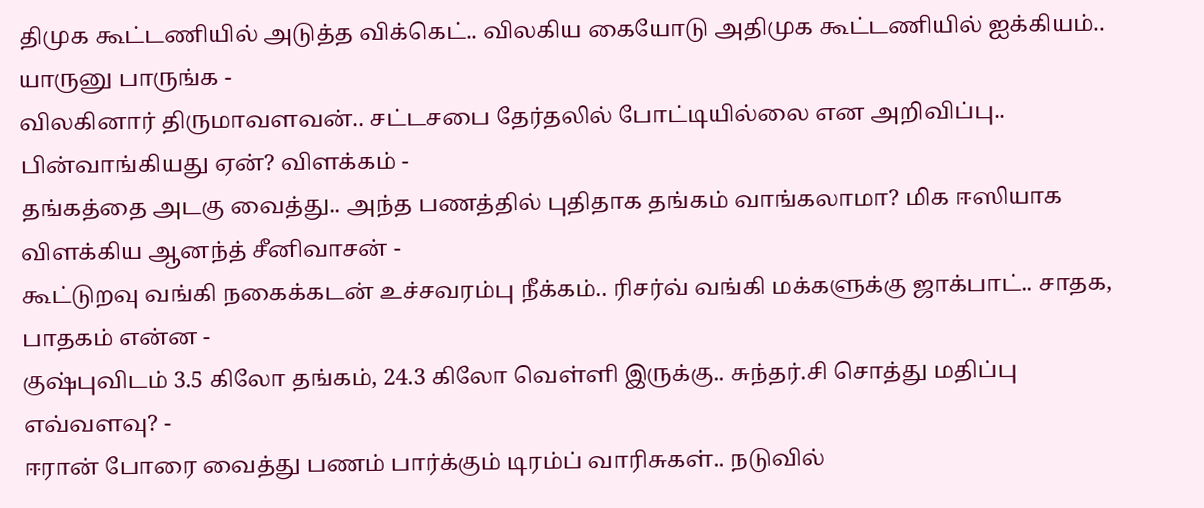திமுக கூட்டணியில் அடுத்த விக்கெட்.. விலகிய கையோடு அதிமுக கூட்டணியில் ஐக்கியம்.. யாருனு பாருங்க -
விலகினார் திருமாவளவன்.. சட்டசபை தேர்தலில் போட்டியில்லை என அறிவிப்பு.. பின்வாங்கியது ஏன்? விளக்கம் -
தங்கத்தை அடகு வைத்து.. அந்த பணத்தில் புதிதாக தங்கம் வாங்கலாமா? மிக ஈஸியாக விளக்கிய ஆனந்த் சீனிவாசன் -
கூட்டுறவு வங்கி நகைக்கடன் உச்சவரம்பு நீக்கம்.. ரிசர்வ் வங்கி மக்களுக்கு ஜாக்பாட்.. சாதக, பாதகம் என்ன -
குஷ்புவிடம் 3.5 கிலோ தங்கம், 24.3 கிலோ வெள்ளி இருக்கு.. சுந்தர்.சி சொத்து மதிப்பு எவ்வளவு? -
ஈரான் போரை வைத்து பணம் பார்க்கும் டிரம்ப் வாரிசுகள்.. நடுவில்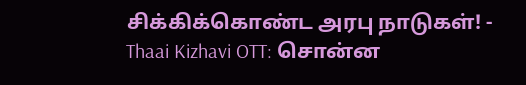சிக்கிக்கொண்ட அரபு நாடுகள்! -
Thaai Kizhavi OTT: சொன்ன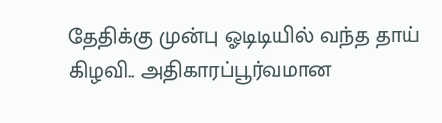தேதிக்கு முன்பு ஓடிடியில் வந்த தாய் கிழவி.. அதிகாரப்பூர்வமான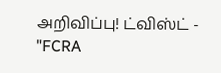அறிவிப்பு! ட்விஸ்ட் -
"FCRA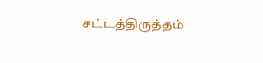சட்டத்திருத்தம்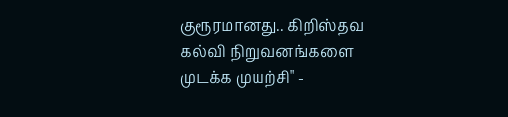குரூரமானது.. கிறிஸ்தவ கல்வி நிறுவனங்களை முடக்க முயற்சி" -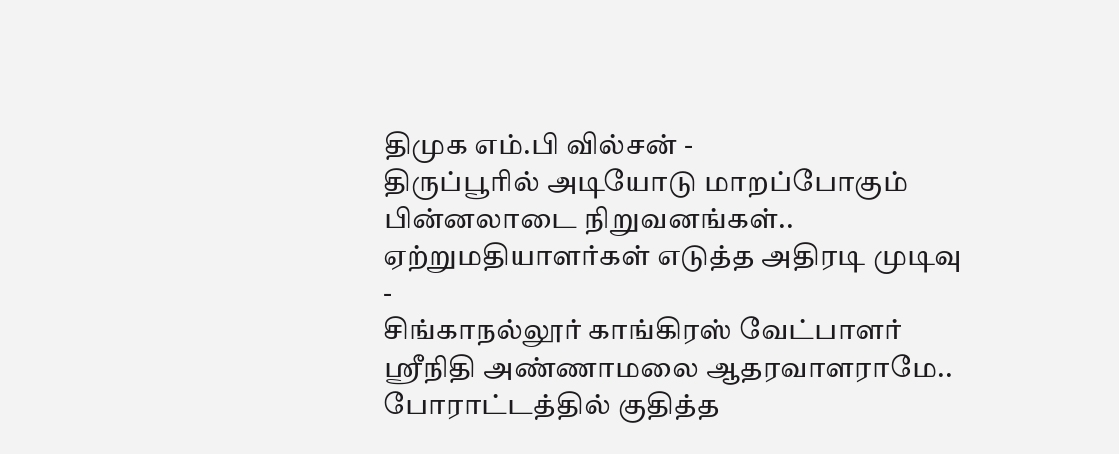திமுக எம்.பி வில்சன் -
திருப்பூரில் அடியோடு மாறப்போகும் பின்னலாடை நிறுவனங்கள்.. ஏற்றுமதியாளர்கள் எடுத்த அதிரடி முடிவு -
சிங்காநல்லூர் காங்கிரஸ் வேட்பாளர் ஶ்ரீநிதி அண்ணாமலை ஆதரவாளராமே.. போராட்டத்தில் குதித்த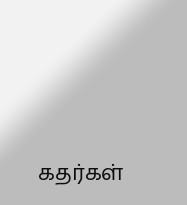கதர்கள்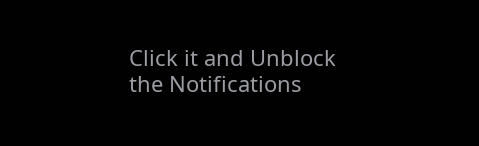Click it and Unblock the Notifications